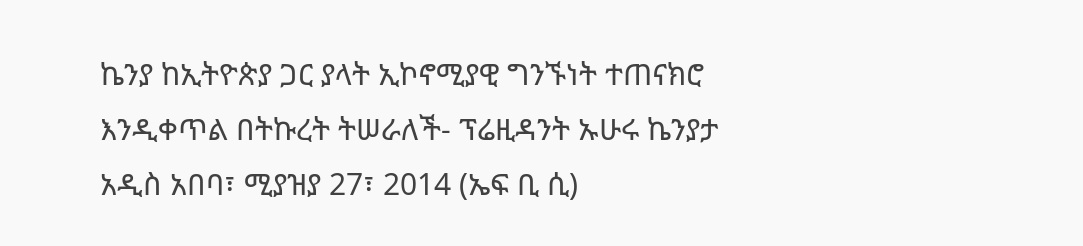ኬንያ ከኢትዮጵያ ጋር ያላት ኢኮኖሚያዊ ግንኙነት ተጠናክሮ እንዲቀጥል በትኩረት ትሠራለች- ፕሬዚዳንት ኡሁሩ ኬንያታ
አዲስ አበባ፣ ሚያዝያ 27፣ 2014 (ኤፍ ቢ ሲ)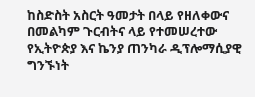ከስድስት አስርት ዓመታት በላይ የዘለቀውና በመልካም ጉርብትና ላይ የተመሠረተው የኢትዮጵያ እና ኬንያ ጠንካራ ዲፕሎማሲያዊ ግንኙነት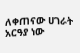ለቀጠናው ሀገራት አርዓያ ነው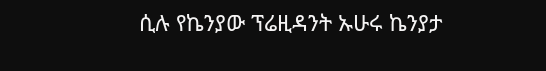ሲሉ የኬንያው ፕሬዚዳንት ኡሁሩ ኬንያታ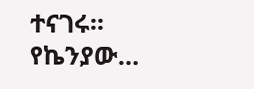ተናገሩ፡፡
የኬንያው…